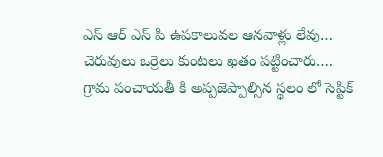ఎస్ ఆర్ ఎస్ పి ఉపకాలువల ఆనవాళ్లు లేవు…
చెరువులు ఒర్రెలు కుంటలు ఖతం పట్టించారు….
గ్రామ పంచాయతీ కి అప్పజెప్పాల్సిన స్థలం లో సెప్టిక్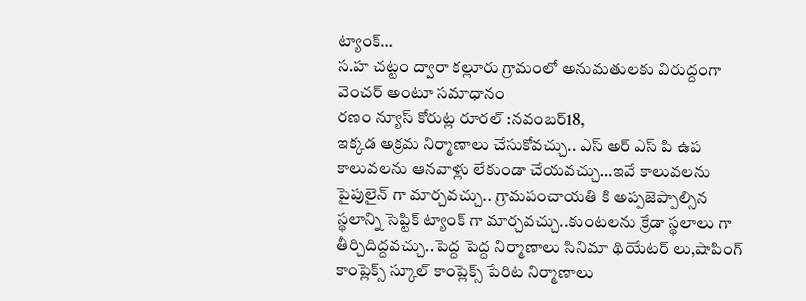ట్యాంక్…
స.హ చట్టం ద్వారా కల్లూరు గ్రామంలో అనుమతులకు విరుద్దంగా వెంచర్ అంటూ సమాధానం
రణం న్యూస్ కోరుట్ల రూరల్ :నవంబర్18,
ఇక్కడ అక్రమ నిర్మాణాలు చేసుకోవచ్చు.. ఎస్ అర్ ఎస్ పి ఉప కాలువలను ఆనవాళ్లు లేకుండా చేయవచ్చు…ఇవే కాలువలను పైపులైన్ గా మార్చవచ్చు.. గ్రామపంచాయతి కి అప్పజెప్పాల్సిన స్థలాన్ని సెప్టిక్ ట్యాంక్ గా మార్చవచ్చు..కుంటలను క్రేడా స్థలాలు గా తీర్చిదిద్దవచ్చు..పెద్ద పెద్ద నిర్మాణాలు సినిమా థియేటర్ లు,షాపింగ్ కాంప్లెక్స్ స్కూల్ కాంప్లెక్స్ పేరిట నిర్మాణాలు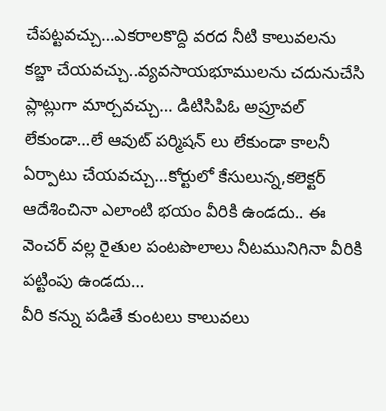చేపట్టవచ్చు…ఎకరాలకొద్ది వరద నీటి కాలువలను కబ్జా చేయవచ్చు..వ్యవసాయభూములను చదునుచేసి ప్లాట్లుగా మార్చవచ్చు… డిటిసిపిఓ అప్రూవల్ లేకుండా…లే ఆవుట్ పర్మిషన్ లు లేకుండా కాలనీ ఏర్పాటు చేయవచ్చు…కోర్టులో కేసులున్న,కలెక్టర్ ఆదేశించినా ఎలాంటి భయం వీరికి ఉండదు.. ఈ వెంచర్ వల్ల రైతుల పంటపొలాలు నీటమునిగినా వీరికి పట్టింపు ఉండదు…
వీరి కన్ను పడితే కుంటలు కాలువలు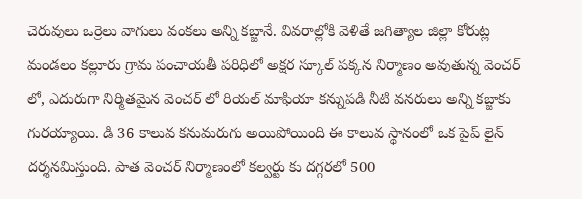చెరువులు ఒర్రెలు వాగులు వంకలు అన్ని కబ్జానే. వివరాల్లోకి వెళితే జగిత్యాల జిల్లా కోరుట్ల మండలం కల్లూరు గ్రామ పంచాయతీ పరిధిలో అక్షర స్కూల్ పక్కన నిర్మాణం అవుతున్న వెంచర్ లో, ఎదురుగా నిర్మితమైన వెంచర్ లో రియల్ మాఫియా కన్నుపడి నీటి వనరులు అన్ని కబ్జాకు గురయ్యాయి. డి 36 కాలువ కనుమరుగు అయిపోయింది ఈ కాలువ స్థానంలో ఒక పైప్ లైన్ దర్శనమిస్తుంది. పాత వెంచర్ నిర్మాణంలో కల్వర్టు కు దగ్గరలో 500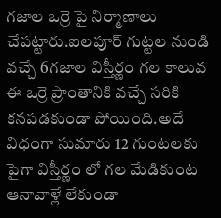గజాల ఒర్రె పై నిర్మాణాలు చేపట్టారు.ఐలపూర్ గుట్టల నుండి వచ్చే 6గజాల విస్తీర్ణం గల కాలువ ఈ ఒర్రె ప్రాంతానికి వచ్చే సరికి కనపడకుండా పోయింది.అదే విధంగా సుమారు 12 గుంటలకు పైగా విస్తీర్ణం లో గల మేడికుంట ఆనావాళ్లే లేకుండా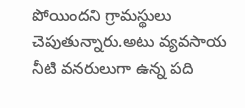పోయిందని గ్రామస్థులు చెపుతున్నారు.అటు వ్యవసాయ నీటి వనరులుగా ఉన్న పది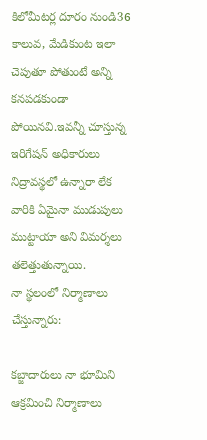కిలోమీటర్ల దూరం నుండి36 కాలువ, మేడికుంట ఇలా చెపుతూ పోతుంటే అన్ని కనపడకుండా పోయినవి.ఇవన్నీ చూస్తున్న ఇరిగేషన్ అధికారులు నిద్రావస్థలో ఉన్నారా లేక వారికి ఏమైనా ముడుపులు ముట్టాయా అని విమర్శలు తలెత్తుతున్నాయి.
నా స్థలంలో నిర్మాణాలు చేస్తున్నారు:

కబ్జాదారులు నా భూమిని ఆక్రమించి నిర్మాణాలు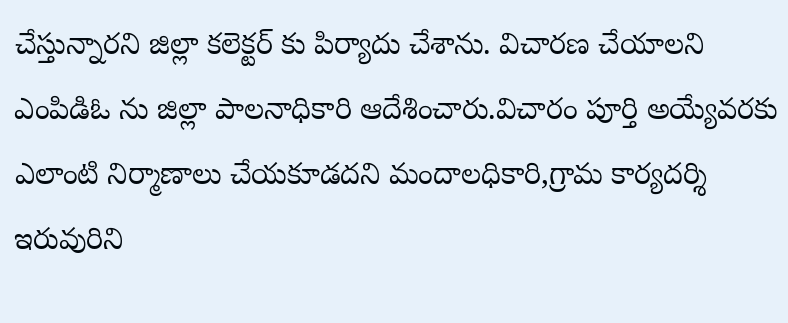చేస్తున్నారని జిల్లా కలెక్టర్ కు పిర్యాదు చేశాను. విచారణ చేయాలని ఎంపిడిఓ ను జిల్లా పాలనాధికారి ఆదేశించారు.విచారం పూర్తి అయ్యేవరకు ఎలాంటి నిర్మాణాలు చేయకూడదని మందాలధికారి,గ్రామ కార్యదర్శి ఇరువురిని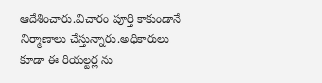ఆదేశించారు.విచారం పూర్తి కాకుండానే నిర్మాణాలు చేస్తున్నారు.అధికారులు కూడా ఈ రియల్టర్ల ను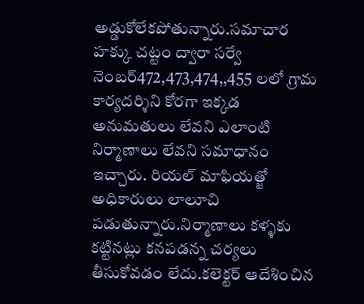అడ్డుకోలేకపోతున్నారు.సమాచార హక్కు చట్టం ద్వారా సర్వే నెంబర్472,473,474,,455 లలో గ్రామ కార్యదర్శిని కోరగా ఇక్కడ అనుమతులు లేవని ఎలాంటి నిర్మాణాలు లేవని సమాధానం ఇచ్చారు. రియల్ మాఫియత్జో అధికారులు లాలూచి పడుతున్నారు.నిర్మాణాలు కళ్ళకు కట్టినట్లు కనపడన్న చర్యలు తీసుకోవడం లేదు.కలెక్టర్ ఆదేశించిన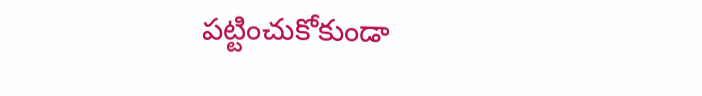పట్టించుకోకుండా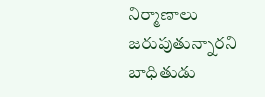నిర్మాణాలు జరుపుతున్నారని బాధితుడు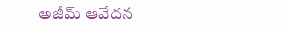అజీమ్ ఆవేదన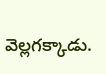వెల్లగక్కాడు.